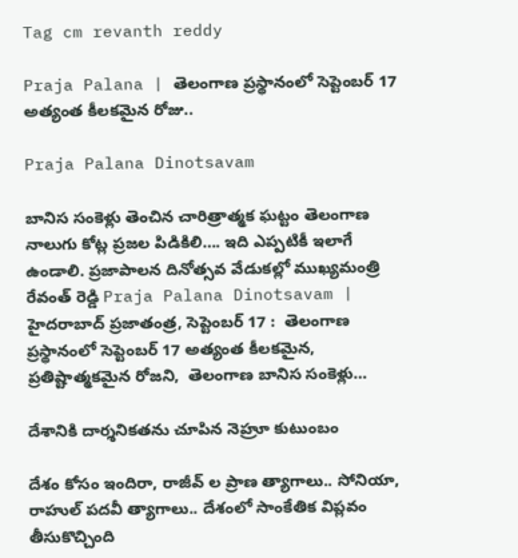Tag cm revanth reddy

Praja Palana | తెలంగాణ ప్ర‌స్థానంలో సెప్టెంబ‌ర్ 17 అత్యంత కీల‌క‌మైన రోజు..

Praja Palana Dinotsavam

బానిస సంకెళ్లు తెంచిన చారిత్రాత్మక ఘట్టం తెలంగాణ నాలుగు కోట్ల ప్రజల పిడికిలి…. ఇది ఎప్పటికీ ఇలాగే ఉండాలి. ప్రజాపాలన దినోత్సవ వేడుక‌ల్లో ముఖ్యమంత్రి రేవంత్ రెడ్డి Praja Palana Dinotsavam | హైద‌రాబాద్ ప్ర‌జాతంత్ర, సెప్టెంబ‌ర్ 17 :  తెలంగాణ ప్ర‌స్థానంలో సెప్టెంబ‌ర్ 17 అత్యంత కీల‌క‌మైన, ప్ర‌తిష్టాత్మ‌కమైన రోజ‌ని,  తెలంగాణ బానిస సంకెళ్లు…

దేశానికి దార్శ‌నిక‌త‌ను చూపిన నెహ్రూ కుటుంబం

దేశం కోసం ఇందిరా, రాజీవ్ ల ప్రాణ త్యాగాలు.. సోనియా, రాహుల్ ప‌ద‌వీ త్యాగాలు.. దేశంలో సాంకేతిక విప్ల‌వం తీసుకొచ్చింది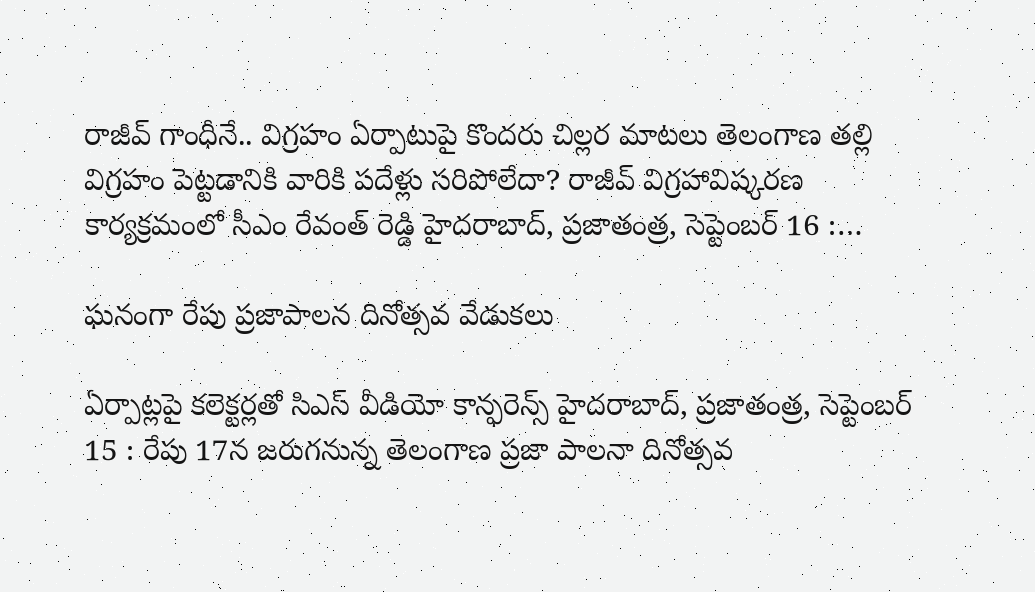రాజీవ్ గాంధీనే.. విగ్రహం ఏర్పాటుపై కొందరు చిల్లర మాటలు తెలంగాణ తల్లి విగ్రహం పెట్టడానికి వారికి పదేళ్లు సరిపోలేదా? రాజీవ్ విగ్రహావిష్కరణ కార్యక్రమంలో సీఎం రేవంత్ రెడ్డి హైద‌రాబాద్‌, ప్ర‌జాతంత్ర‌, సెప్టెంబ‌ర్ 16 :…

ఘనంగా రేపు ప్రజాపాలన దినోత్సవ వేడుకలు

ఏర్పాట్లపై కలెక్టర్లతో సిఎస్‌ ‌వీడియో కాన్ఫరెన్స్ ‌హైదరాబాద్‌, ప్రజాతంత్ర, సెప్టెంబర్‌ 15 : రేపు 17న జరుగనున్న తెలంగాణ ప్రజా పాలనా దినోత్సవ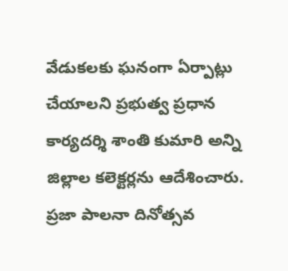వేడుకలకు ఘనంగా ఏర్పాట్లు చేయాలని ప్రభుత్వ ప్రధాన కార్యదర్శి శాంతి కుమారి అన్ని జిల్లాల కలెక్టర్లను ఆదేశించారు. ప్రజా పాలనా దినోత్సవ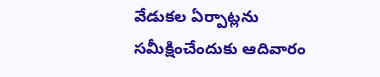వేడుకల ఏర్పాట్లను సమీక్షించేందుకు ఆదివారం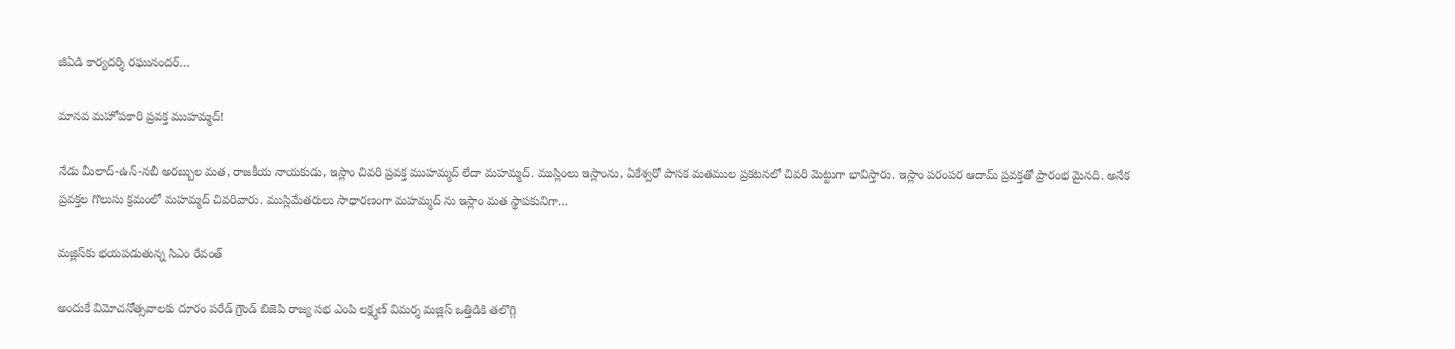జీఏడి కార్యదర్శి రఘునందర్‌…

మానవ మహోపకారి ప్రవక్త ముహమ్మద్‌!

నేడు మీలాద్‌-ఉన్‌-నబీ అరబ్బుల మత, రాజకీయ నాయకుడు, ఇస్లాం చివరి ప్రవక్త ముహమ్మద్‌ లేదా మహమ్మద్‌. ముస్లింలు ఇస్లాంను, ఏకేశ్వరో పాసక మతముల ప్రకటనలో చివరి మెట్టుగా భావిస్తారు. ఇస్లాం పరంపర ఆదామ్‌ ప్రవక్తతో ప్రారంభ మైనది. అనేక ప్రవక్తల గొలుసు క్రమంలో మహమ్మద్‌ చివరివారు. ముస్లిమేతరులు సాధారణంగా మహమ్మద్‌ ను ఇస్లాం మత స్థాపకునిగా…

మజ్లిస్‌కు భయపడుతున్న సిఎం రేవంత్‌

అం‌దుకే విమోచనోత్సవాలకు దూరం పరేడ్‌ ‌గ్రౌండ్‌ ‌బిజెపి రాజ్య సభ ఎంపి లక్ష్మణ్‌ ‌విమర్శ ‌మజ్లిస్‌ ఒత్తిడికి తలొగ్గి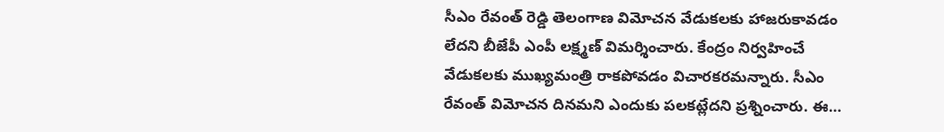సీఎం రేవంత్‌ ‌రెడ్డి తెలంగాణ విమోచన వేడుకలకు హాజరుకావడం లేదని బీజేపీ ఎంపీ లక్ష్మణ్‌ ‌విమర్శించారు. కేంద్రం నిర్వహించే వేడుకలకు ముఖ్యమంత్రి రాకపోవడం విచారకరమన్నారు. సీఎం రేవంత్‌ ‌విమోచన దినమని ఎందుకు పలకట్లేదని ప్రశ్నించారు. ఈ…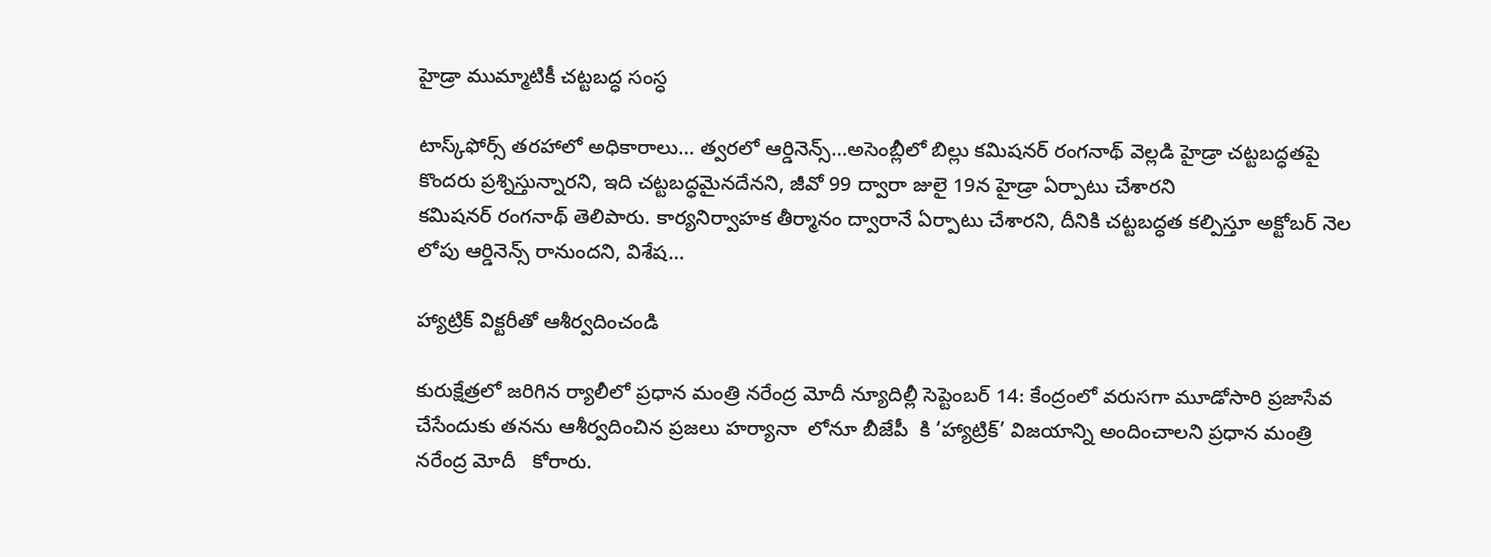హైడ్రా ముమ్మాటికీ చట్టబద్ధ సంస్ధ

టాస్క్‌ఫోర్స్ ‌తరహాలో అధికారాలు… త్వరలో ఆర్డినెన్స్…అసెంబ్లీలో బిల్లు కమిషనర్‌ ‌రంగనాథ్‌ ‌వెల్లడి ‌హైడ్రా చట్టబద్ధతపై కొందరు ప్రశ్నిస్తున్నారని, ఇది చట్టబద్ధమైనదేనని, జీవో 99 ద్వారా జులై 19న హైడ్రా ఏర్పాటు చేశారని కమిషనర్‌ ‌రంగనాథ్‌ ‌తెలిపారు. కార్యనిర్వాహక తీర్మానం ద్వారానే ఏర్పాటు చేశారని, దీనికి చట్టబద్ధత కల్పిస్తూ అక్టోబర్‌ ‌నెల లోపు ఆర్డినెన్స్ ‌రానుందని, విశేష…

హ్యాట్రిక్‌ ‌విక్టరీతో ఆశీర్వదించండి

కురుక్షేత్రలో జరిగిన ర్యాలీలో ప్రధాన మంత్రి నరేంద్ర మోదీ న్యూదిల్లీ సెప్టెంబర్‌ 14: కేంద్రంలో వరుసగా మూడోసారి ప్రజాసేవ చేసేందుకు తనను ఆశీర్వదించిన ప్రజలు హర్యానా  లోనూ బీజేపీ  కి ‘హ్యాట్రిక్‌’ విజయాన్ని అందించాలని ప్రధాన మంత్రి నరేంద్ర మోదీ   కోరారు.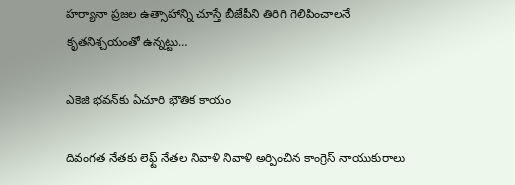హర్యానా ప్రజల ఉత్సాహాన్ని చూస్తే బీజేపీని తిరిగి గెలిపించాలనే కృతనిశ్చయంతో ఉన్నట్టు…

ఎకెజి భవన్‌కు ఏచూరి భౌతిక కాయం

దివంగత నేతకు లెఫ్ట్ ‌నేతల నివాళి నివాళి అర్పించిన కాంగ్రెస్‌ ‌నాయుకురాలు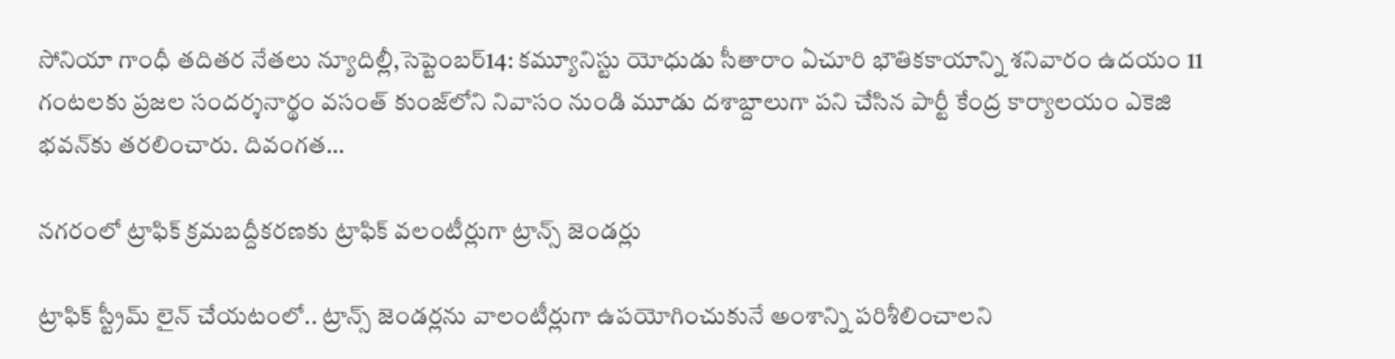సోనియా గాంధీ తదితర నేతలు న్యూదిల్లీ,సెప్టెంబర్‌14: కమ్యూనిస్టు యోధుడు సీతారాం ఏచూరి భౌతికకాయాన్ని శనివారం ఉదయం 11 గంటలకు ప్రజల సందర్శనార్థం వసంత్‌ ‌కుంజ్‌లోని నివాసం నుండి మూడు దశాబ్దాలుగా పని చేసిన పార్టీ కేంద్ర కార్యాలయం ఎకెజి భవన్‌కు తరలించారు. దివంగత…

నగరంలో ట్రాఫిక్‌ ‌క్రమబద్దీకరణకు ట్రాఫిక్‌ ‌వలంటీర్లుగా ట్రాన్స్ ‌జెండర్లు

ట్రాఫిక్‌ ‌స్ట్రీమ్‌ ‌లైన్‌ ‌చేయటంలో.. ట్రాన్స్ ‌జెండర్లను వాలంటీర్లుగా ఉపయోగించుకునే అంశాన్ని పరిశీలించాలని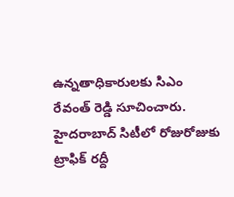ఉన్నతాధికారులకు సిఎం రేవంత్‌ ‌రెడ్డి సూచించారు. హైదరాబాద్‌ ‌సిటీలో రోజురోజుకు ట్రాఫిక్‌ ‌రద్దీ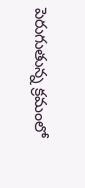పెరుగుతున్న క్రమంలో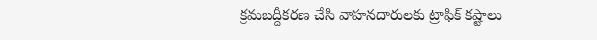క్రమబద్దీకరణ చేసి వాహనదారులకు ట్రాఫిక్‌ ‌కష్టాలు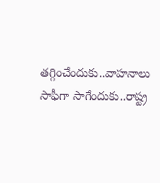తగ్గించేందుకు..వాహనాలు సాఫీగా సాగేందుకు..రాష్ట్ర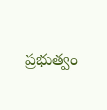ప్రభుత్వం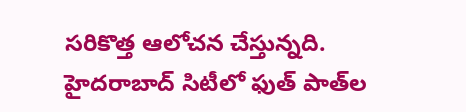సరికొత్త ఆలోచన చేస్తున్నది. హైదరాబాద్‌ ‌సిటీలో ఫుత్‌ ‌పాత్‌ల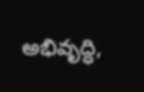అభివృద్ధి,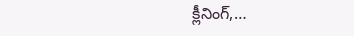క్లీనింగ్‌,…